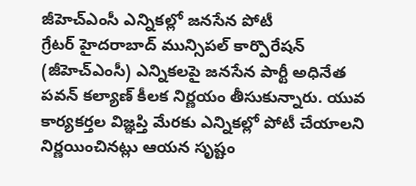జీహెచ్ఎంసీ ఎన్నికల్లో జనసేన పోటీ
గ్రేటర్ హైదరాబాద్ మున్సిపల్ కార్పొరేషన్ (జీహెచ్ఎంసీ) ఎన్నికలపై జనసేన పార్టీ అధినేత పవన్ కల్యాణ్ కీలక నిర్ణయం తీసుకున్నారు. యువ కార్యకర్తల విజ్ఞప్తి మేరకు ఎన్నికల్లో పోటీ చేయాలని నిర్ణయించినట్లు ఆయన సృష్టం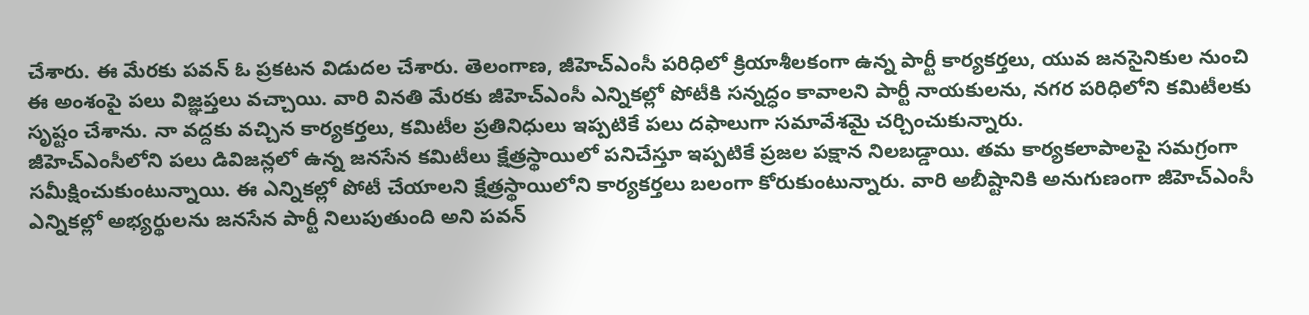చేశారు. ఈ మేరకు పవన్ ఓ ప్రకటన విడుదల చేశారు. తెలంగాణ, జీహెచ్ఎంసీ పరిధిలో క్రియాశీలకంగా ఉన్న పార్టీ కార్యకర్తలు, యువ జనసైనికుల నుంచి ఈ అంశంపై పలు విజ్ఞప్తలు వచ్చాయి. వారి వినతి మేరకు జీహెచ్ఎంసీ ఎన్నికల్లో పోటీకి సన్నద్ధం కావాలని పార్టీ నాయకులను, నగర పరిధిలోని కమిటీలకు సృష్టం చేశాను. నా వద్దకు వచ్చిన కార్యకర్తలు, కమిటీల ప్రతినిధులు ఇప్పటికే పలు దఫాలుగా సమావేశమై చర్చించుకున్నారు.
జీహెచ్ఎంసీలోని పలు డివిజన్లలో ఉన్న జనసేన కమిటీలు క్షేత్రస్థాయిలో పనిచేస్తూ ఇప్పటికే ప్రజల పక్షాన నిలబడ్డాయి. తమ కార్యకలాపాలపై సమగ్రంగా సమీక్షించుకుంటున్నాయి. ఈ ఎన్నికల్లో పోటీ చేయాలని క్షేత్రస్థాయిలోని కార్యకర్తలు బలంగా కోరుకుంటున్నారు. వారి అబీష్టానికి అనుగుణంగా జీహెచ్ఎంసీ ఎన్నికల్లో అభ్యర్థులను జనసేన పార్టీ నిలుపుతుంది అని పవన్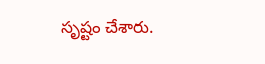సృష్టం చేశారు.